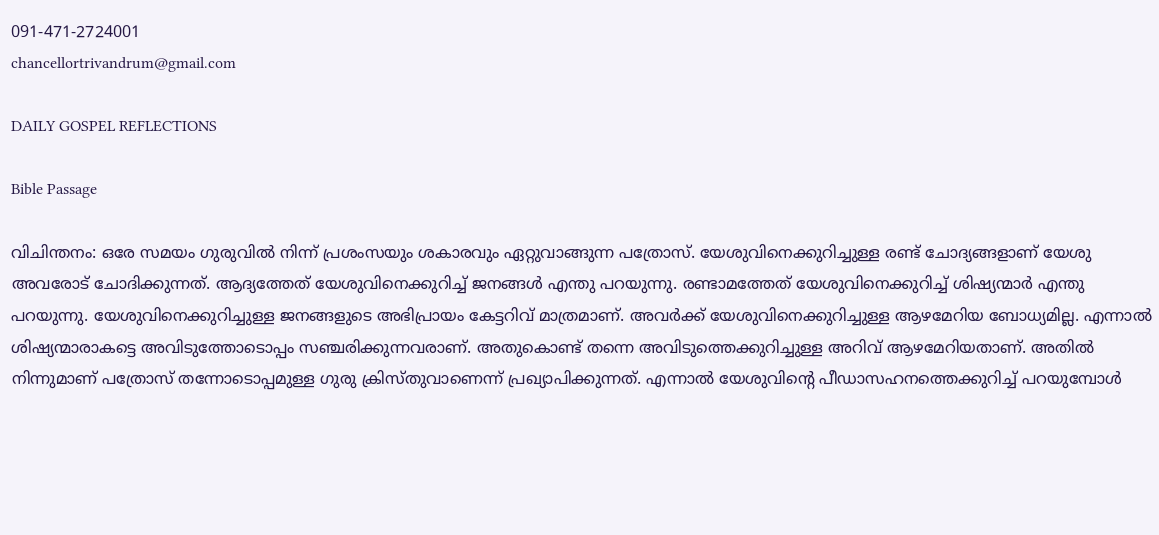091-471-2724001
chancellortrivandrum@gmail.com

DAILY GOSPEL REFLECTIONS

Bible Passage

വിചിന്തനം: ഒരേ സമയം ഗുരുവിൽ നിന്ന് പ്രശംസയും ശകാരവും ഏറ്റുവാങ്ങുന്ന പത്രോസ്. യേശുവിനെക്കുറിച്ചുള്ള രണ്ട് ചോദ്യങ്ങളാണ് യേശു അവരോട് ചോദിക്കുന്നത്. ആദ്യത്തേത് യേശുവിനെക്കുറിച്ച് ജനങ്ങൾ എന്തു പറയുന്നു. രണ്ടാമത്തേത് യേശുവിനെക്കുറിച്ച് ശിഷ്യന്മാർ എന്തു പറയുന്നു. യേശുവിനെക്കുറിച്ചുള്ള ജനങ്ങളുടെ അഭിപ്രായം കേട്ടറിവ് മാത്രമാണ്. അവർക്ക് യേശുവിനെക്കുറിച്ചുള്ള ആഴമേറിയ ബോധ്യമില്ല. എന്നാൽ ശിഷ്യന്മാരാകട്ടെ അവിടുത്തോടൊപ്പം സഞ്ചരിക്കുന്നവരാണ്. അതുകൊണ്ട് തന്നെ അവിടുത്തെക്കുറിച്ചുള്ള അറിവ് ആഴമേറിയതാണ്. അതിൽ നിന്നുമാണ് പത്രോസ് തന്നോടൊപ്പമുള്ള ഗുരു ക്രിസ്തുവാണെന്ന് പ്രഖ്യാപിക്കുന്നത്. എന്നാൽ യേശുവിന്റെ പീഡാസഹനത്തെക്കുറിച്ച് പറയുമ്പോൾ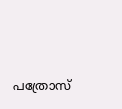പത്രോസ്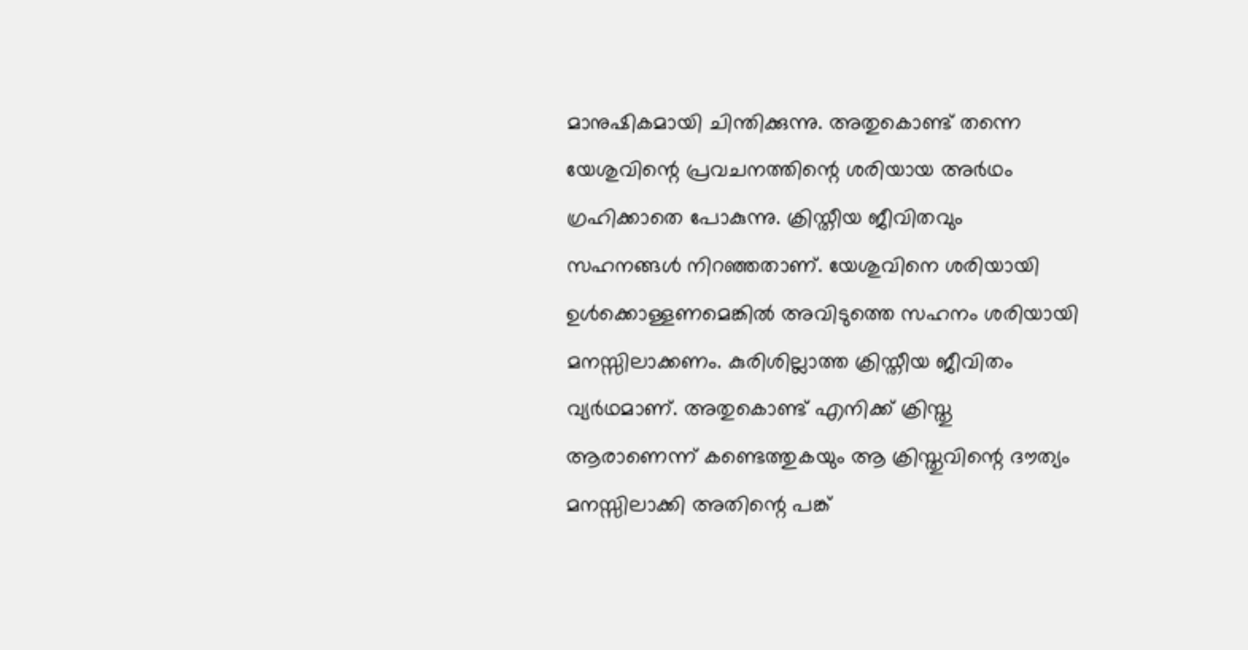മാനുഷികമായി ചിന്തിക്കുന്നു. അതുകൊണ്ട് തന്നെ യേശുവിന്റെ പ്രവചനത്തിന്റെ ശരിയായ അർഥം ഗ്രഹിക്കാതെ പോകുന്നു. ക്രിസ്തീയ ജീവിതവും സഹനങ്ങൾ നിറഞ്ഞതാണ്. യേശുവിനെ ശരിയായി ഉൾക്കൊള്ളണമെങ്കിൽ അവിടുത്തെ സഹനം ശരിയായി മനസ്സിലാക്കണം. കുരിശില്ലാത്ത ക്രിസ്തീയ ജീവിതം വ്യർഥമാണ്. അതുകൊണ്ട് എനിക്ക് ക്രിസ്തു ആരാണെന്ന് കണ്ടെത്തുകയും ആ ക്രിസ്തുവിന്റെ ദൗത്യം മനസ്സിലാക്കി അതിന്റെ പങ്ക്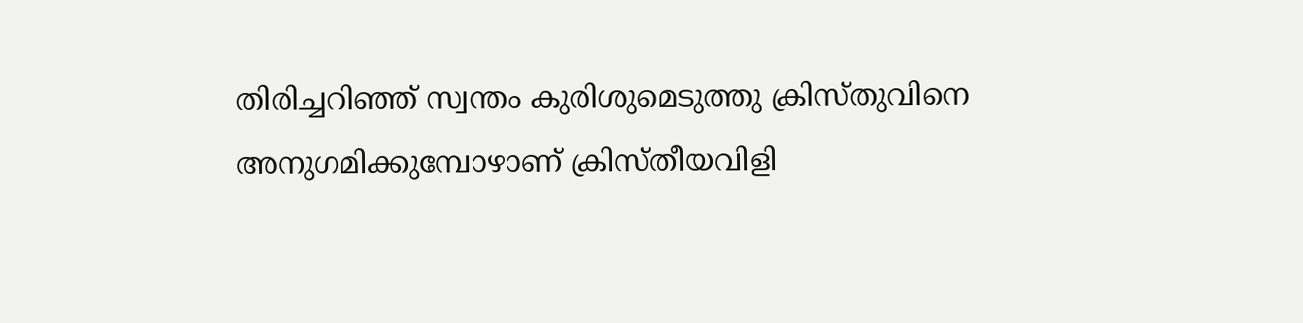തിരിച്ചറിഞ്ഞ് സ്വന്തം കുരിശുമെടുത്തു ക്രിസ്തുവിനെ അനുഗമിക്കുമ്പോഴാണ് ക്രിസ്തീയവിളി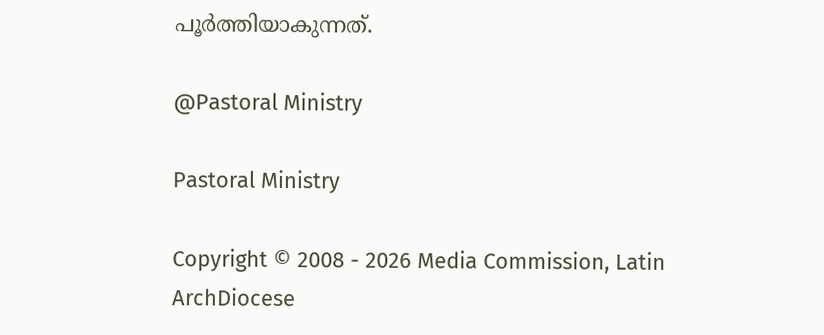പൂർത്തിയാകുന്നത്.

@Pastoral Ministry

Pastoral Ministry

Copyright © 2008 - 2026 Media Commission, Latin ArchDiocese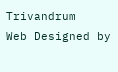Trivandrum
Web Designed by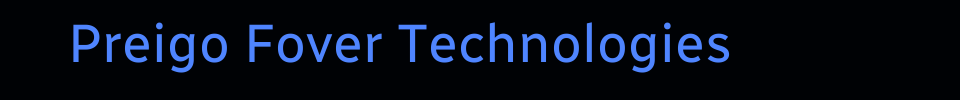Preigo Fover Technologies